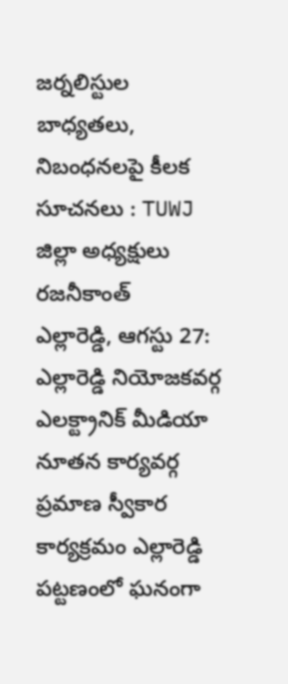జర్నలిస్టుల బాధ్యతలు, నిబంధనలపై కీలక సూచనలు : TUWJ జిల్లా అధ్యక్షులు రజనీకాంత్
ఎల్లారెడ్డి, ఆగస్టు 27: ఎల్లారెడ్డి నియోజకవర్గ ఎలక్ట్రానిక్ మీడియా నూతన కార్యవర్గ ప్రమాణ స్వీకార కార్యక్రమం ఎల్లారెడ్డి పట్టణంలో ఘనంగా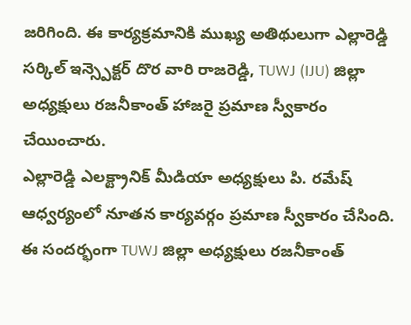జరిగింది. ఈ కార్యక్రమానికి ముఖ్య అతిథులుగా ఎల్లారెడ్డి సర్కిల్ ఇన్స్పెక్టర్ దొర వారి రాజరెడ్డి, TUWJ (IJU) జిల్లా అధ్యక్షులు రజనీకాంత్ హాజరై ప్రమాణ స్వీకారం చేయించారు.
ఎల్లారెడ్డి ఎలక్ట్రానిక్ మీడియా అధ్యక్షులు పి. రమేష్ ఆధ్వర్యంలో నూతన కార్యవర్గం ప్రమాణ స్వీకారం చేసింది.
ఈ సందర్భంగా TUWJ జిల్లా అధ్యక్షులు రజనీకాంత్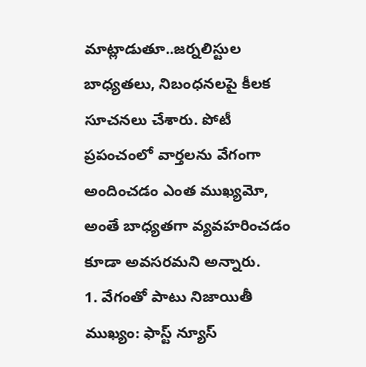మాట్లాడుతూ..జర్నలిస్టుల బాధ్యతలు, నిబంధనలపై కీలక సూచనలు చేశారు. పోటీ ప్రపంచంలో వార్తలను వేగంగా అందించడం ఎంత ముఖ్యమో, అంతే బాధ్యతగా వ్యవహరించడం కూడా అవసరమని అన్నారు.
1. వేగంతో పాటు నిజాయితీ ముఖ్యం: ఫాస్ట్ న్యూస్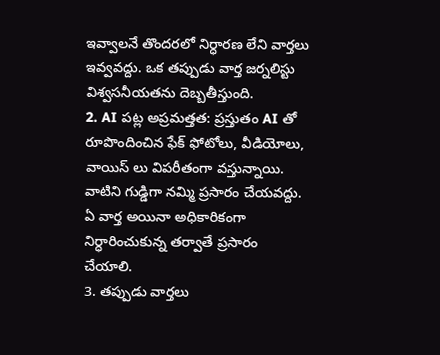ఇవ్వాలనే తొందరలో నిర్ధారణ లేని వార్తలు ఇవ్వవద్దు. ఒక తప్పుడు వార్త జర్నలిస్టు విశ్వసనీయతను దెబ్బతీస్తుంది.
2. AI పట్ల అప్రమత్తత: ప్రస్తుతం AI తో రూపొందించిన ఫేక్ ఫోటోలు, వీడియోలు, వాయిస్ లు విపరీతంగా వస్తున్నాయి. వాటిని గుడ్డిగా నమ్మి ప్రసారం చేయవద్దు. ఏ వార్త అయినా అధికారికంగా నిర్ధారించుకున్న తర్వాతే ప్రసారం చేయాలి.
3. తప్పుడు వార్తలు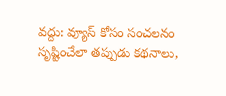వద్దు: వ్యూస్ కోసం సంచలనం సృష్టించేలా తప్పుడు కథనాలు,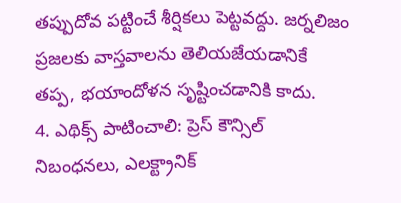తప్పుదోవ పట్టించే శీర్షికలు పెట్టవద్దు. జర్నలిజం ప్రజలకు వాస్తవాలను తెలియజేయడానికే తప్ప, భయాందోళన సృష్టించడానికి కాదు.
4. ఎథిక్స్ పాటించాలి: ప్రెస్ కౌన్సిల్ నిబంధనలు, ఎలక్ట్రానిక్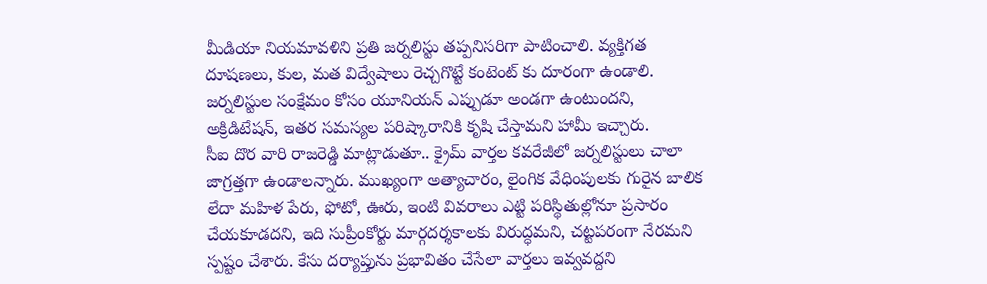మీడియా నియమావళిని ప్రతి జర్నలిస్టు తప్పనిసరిగా పాటించాలి. వ్యక్తిగత దూషణలు, కుల, మత విద్వేషాలు రెచ్చగొట్టే కంటెంట్ కు దూరంగా ఉండాలి.
జర్నలిస్టుల సంక్షేమం కోసం యూనియన్ ఎప్పుడూ అండగా ఉంటుందని, అక్రిడిటేషన్, ఇతర సమస్యల పరిష్కారానికి కృషి చేస్తామని హామీ ఇచ్చారు.
సీఐ దొర వారి రాజరెడ్డి మాట్లాడుతూ.. క్రైమ్ వార్తల కవరేజీలో జర్నలిస్టులు చాలా జాగ్రత్తగా ఉండాలన్నారు. ముఖ్యంగా అత్యాచారం, లైంగిక వేధింపులకు గురైన బాలిక లేదా మహిళ పేరు, ఫోటో, ఊరు, ఇంటి వివరాలు ఎట్టి పరిస్థితుల్లోనూ ప్రసారం చేయకూడదని, ఇది సుప్రీంకోర్టు మార్గదర్శకాలకు విరుద్ధమని, చట్టపరంగా నేరమని స్పష్టం చేశారు. కేసు దర్యాప్తును ప్రభావితం చేసేలా వార్తలు ఇవ్వవద్దని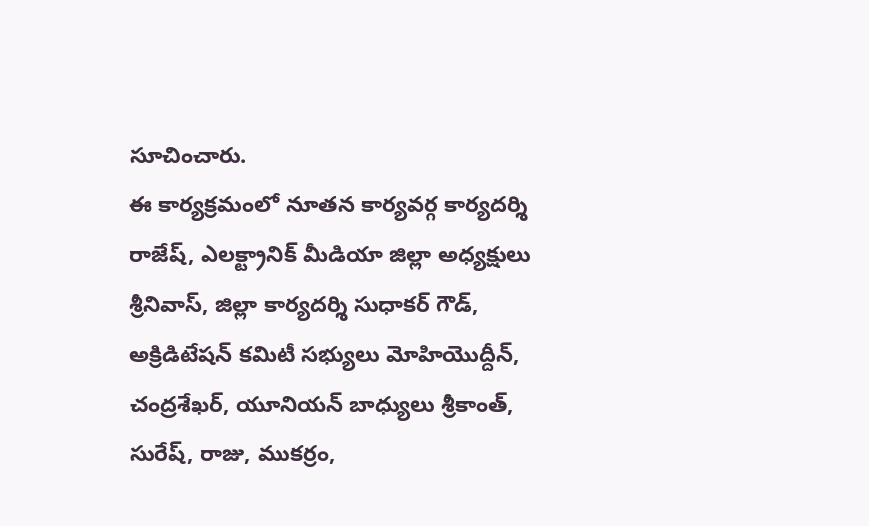సూచించారు.
ఈ కార్యక్రమంలో నూతన కార్యవర్గ కార్యదర్శి రాజేష్, ఎలక్ట్రానిక్ మీడియా జిల్లా అధ్యక్షులు శ్రీనివాస్, జిల్లా కార్యదర్శి సుధాకర్ గౌడ్, అక్రిడిటేషన్ కమిటీ సభ్యులు మోహియొద్దీన్, చంద్రశేఖర్, యూనియన్ బాధ్యులు శ్రీకాంత్, సురేష్, రాజు, ముకర్రం,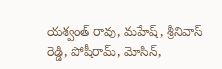యశ్వంత్ రావు, మహేష్, శ్రీనివాస్ రెడ్డి, పోషీరామ్, మోసిన్,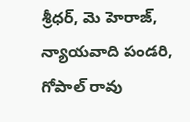శ్రీధర్, మె హెరాజ్, న్యాయవాది పండరి, గోపాల్ రావు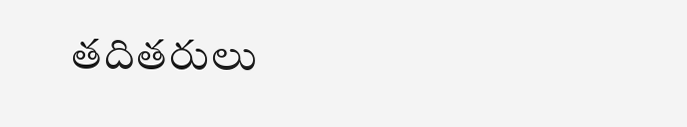తదితరులు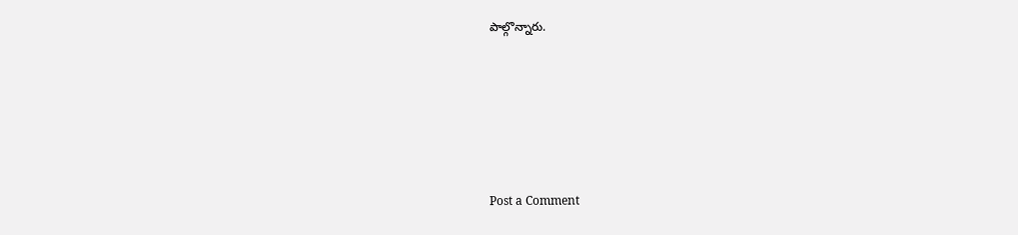పాల్గొన్నారు.








Post a Comment